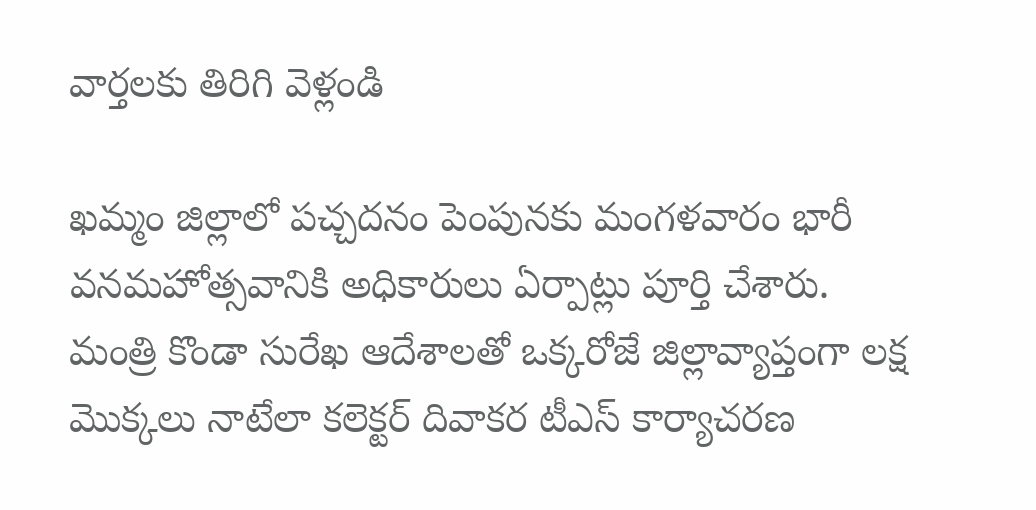వార్తలకు తిరిగి వెళ్లండి

ఖమ్మం జిల్లాలో పచ్చదనం పెంపునకు మంగళవారం భారీ వనమహోత్సవానికి అధికారులు ఏర్పాట్లు పూర్తి చేశారు.
మంత్రి కొండా సురేఖ ఆదేశాలతో ఒక్కరోజే జిల్లావ్యాప్తంగా లక్ష మొక్కలు నాటేలా కలెక్టర్ దివాకర టీఎస్ కార్యాచరణ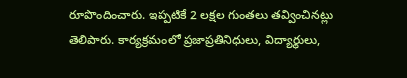రూపొందించారు. ఇప్పటికే 2 లక్షల గుంతలు తవ్వించినట్లు తెలిపారు. కార్యక్రమంలో ప్రజాప్రతినిధులు, విద్యార్థులు,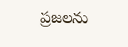ప్రజలను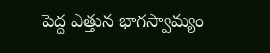పెద్ద ఎత్తున భాగస్వామ్యం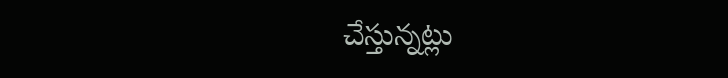చేస్తున్నట్లు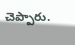చెప్పారు.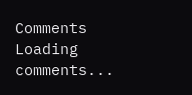Comments
Loading comments...